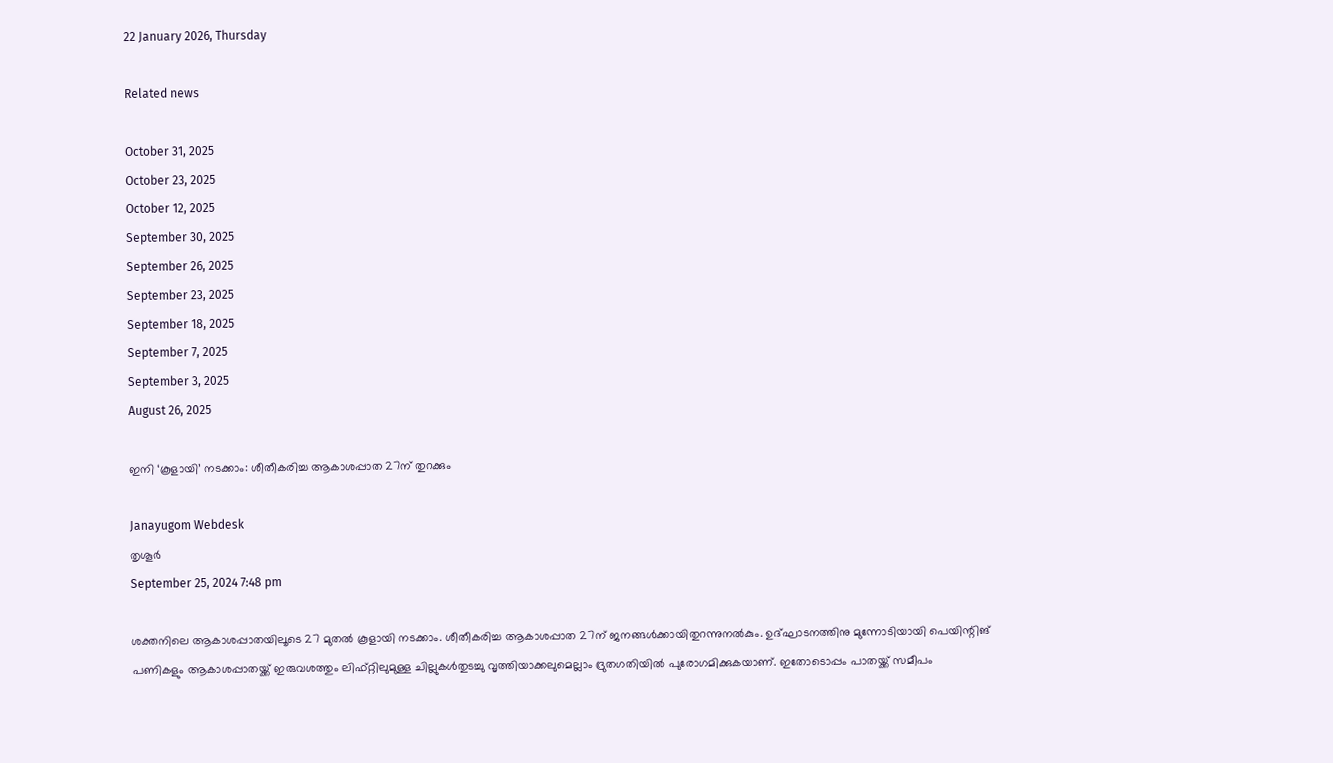22 January 2026, Thursday

Related news

October 31, 2025
October 23, 2025
October 12, 2025
September 30, 2025
September 26, 2025
September 23, 2025
September 18, 2025
September 7, 2025
September 3, 2025
August 26, 2025

ഇനി ‘കൂളായി’ നടക്കാം: ശീതീകരിച്ച ആകാശപ്പാത 27ന് തുറക്കും

Janayugom Webdesk
തൃശൂർ
September 25, 2024 7:48 pm

ശക്തനിലെ ആകാശപ്പാതയിലൂടെ 27 മുതല്‍ കൂളായി നടക്കാം. ശീതീകരിച്ച ആകാശപ്പാത 27ന് ജനങ്ങള്‍ക്കായിതുറന്നുനല്‍കും. ഉദ്ഘാടനത്തിനു മുന്നോടിയായി പെയിന്റിങ് പണികളും ആകാശപ്പാതയ്ക്ക് ഇരുവശത്തും ലിഫ്റ്റിലുമുള്ള ചില്ലുകൾതുടച്ചു വൃത്തിയാക്കലുമെല്ലാം ദ്രുതഗതിയിൽ പുരോഗമിക്കുകയാണ്. ഇതോടൊപ്പം പാതയ്ക്ക് സമീപം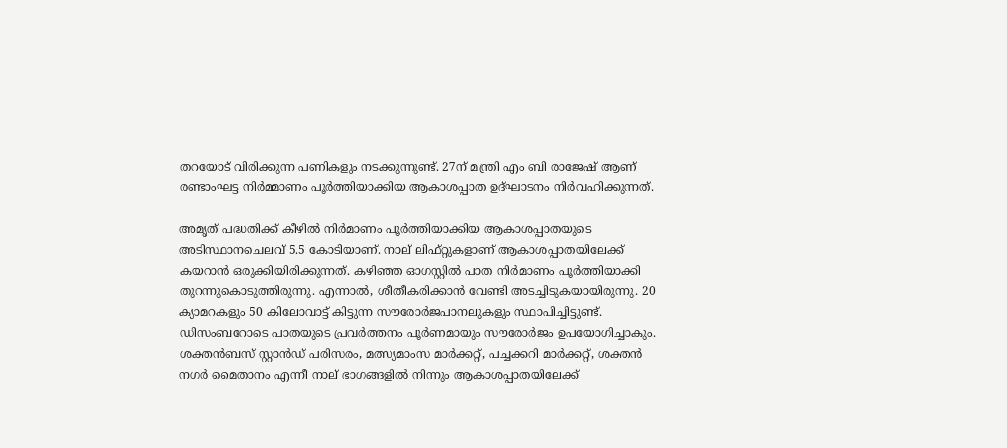തറയോട് വിരിക്കുന്ന പണികളും നടക്കുന്നുണ്ട്. 27ന് മന്ത്രി എം ബി രാജേഷ് ആണ് രണ്ടാംഘട്ട നിര്‍മ്മാണം പൂര്‍ത്തിയാക്കിയ ആകാശപ്പാത ഉദ്ഘാടനം നിർവഹിക്കുന്നത്.

അമൃത് പദ്ധതിക്ക് കീഴിൽ നിർമാണം പൂർത്തിയാക്കിയ ആകാശപ്പാതയുടെ അടിസ്ഥാനചെലവ് 5.5 കോടിയാണ്. നാല് ലിഫ്റ്റുകളാണ് ആകാശപ്പാതയിലേക്ക്‌ കയറാൻ ഒരുക്കിയിരിക്കുന്നത്. കഴിഞ്ഞ ഓഗസ്റ്റിൽ പാത നിർമാണം പൂർത്തിയാക്കി തുറന്നുകൊടുത്തിരുന്നു. എന്നാൽ, ശീതീകരിക്കാൻ വേണ്ടി അടച്ചിടുകയായിരുന്നു. 20 ക്യാമറകളും 50 കിലോവാട്ട് കിട്ടുന്ന സൗരോർജപാനലുകളും സ്ഥാപിച്ചിട്ടുണ്ട്. ഡിസംബറോടെ പാതയുടെ പ്രവർത്തനം പൂർണമായും സൗരോർജം ഉപയോഗിച്ചാകും. ശക്തൻബസ് സ്റ്റാൻഡ് പരിസരം, മത്സ്യമാംസ മാർക്കറ്റ്, പച്ചക്കറി മാർക്കറ്റ്, ശക്തൻ നഗർ മൈതാനം എന്നീ നാല് ഭാഗങ്ങളിൽ നിന്നും ആകാശപ്പാതയിലേക്ക്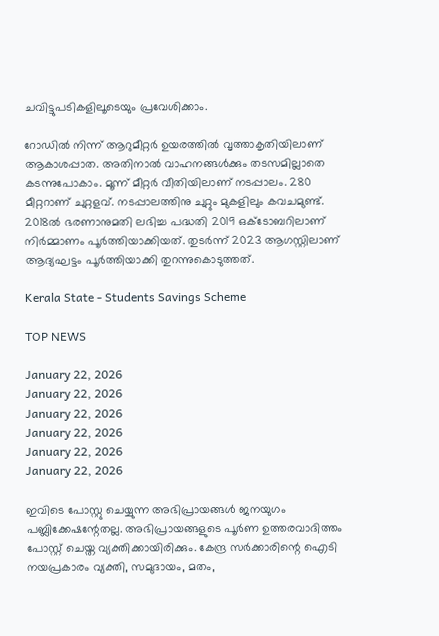ചവിട്ടുപടികളിലൂടെയും പ്രവേശിക്കാം.

റോഡിൽ നിന്ന് ആറുമീറ്റർ ഉയരത്തിൽ വൃത്താകൃതിയിലാണ് ആകാശപ്പാത. അതിനാൽ വാഹനങ്ങൾക്കും തടസമില്ലാതെ കടന്നുപോകാം. മൂന്ന് മീറ്റര്‍ വീതിയിലാണ് നടപ്പാലം. 280 മീറ്ററാണ് ചുറ്റളവ്. നടപ്പാലത്തിനു ചുറ്റും മുകളിലും കവചമുണ്ട്. 2018ൽ ഭരണാനുമതി ലഭിച്ച പദ്ധതി 2019 ഒക്ടോബറിലാണ് നിർമ്മാണം പൂർത്തിയാക്കിയത്. തുടർന്ന് 2023 ആഗസ്റ്റിലാണ് ആദ്യഘട്ടം പൂർത്തിയാക്കി തുറന്നുകൊടുത്തത്.

Kerala State - Students Savings Scheme

TOP NEWS

January 22, 2026
January 22, 2026
January 22, 2026
January 22, 2026
January 22, 2026
January 22, 2026

ഇവിടെ പോസ്റ്റു ചെയ്യുന്ന അഭിപ്രായങ്ങള്‍ ജനയുഗം പബ്ലിക്കേഷന്റേതല്ല. അഭിപ്രായങ്ങളുടെ പൂര്‍ണ ഉത്തരവാദിത്തം പോസ്റ്റ് ചെയ്ത വ്യക്തിക്കായിരിക്കും. കേന്ദ്ര സര്‍ക്കാരിന്റെ ഐടി നയപ്രകാരം വ്യക്തി, സമുദായം, മതം,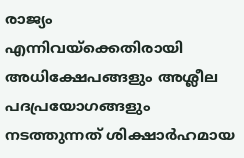രാജ്യം എന്നിവയ്‌ക്കെതിരായി അധിക്ഷേപങ്ങളും അശ്ലീല പദപ്രയോഗങ്ങളും നടത്തുന്നത് ശിക്ഷാര്‍ഹമായ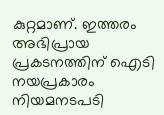കുറ്റമാണ്. ഇത്തരം അഭിപ്രായ പ്രകടനത്തിന് ഐടി നയപ്രകാരം നിയമനടപടി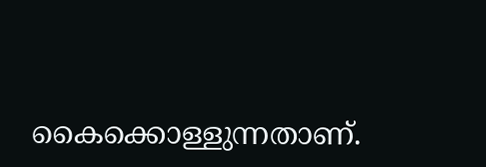കൈക്കൊള്ളുന്നതാണ്.